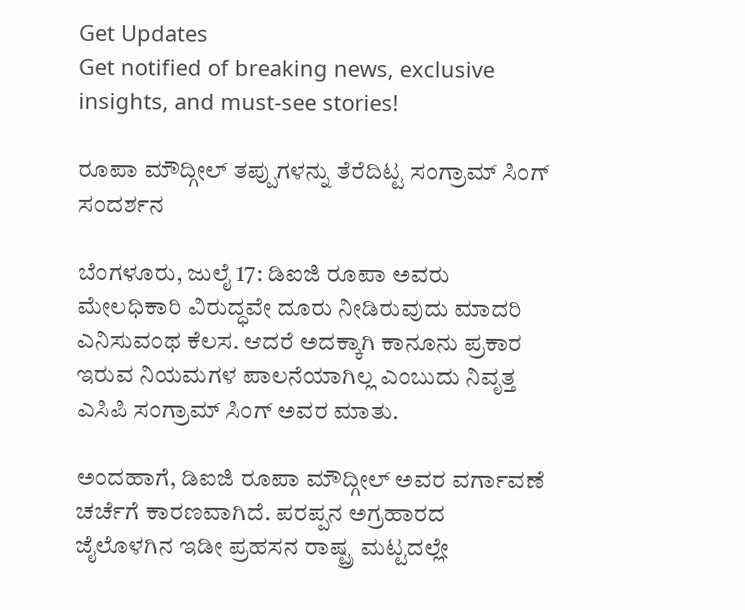Get Updates
Get notified of breaking news, exclusive insights, and must-see stories!

ರೂಪಾ ಮೌದ್ಗೀಲ್ ತಪ್ಪುಗಳನ್ನು ತೆರೆದಿಟ್ಟ ಸಂಗ್ರಾಮ್ ಸಿಂಗ್ ಸಂದರ್ಶನ

ಬೆಂಗಳೂರು, ಜುಲೈ 17: ಡಿಐಜಿ ರೂಪಾ ಅವರು ಮೇಲಧಿಕಾರಿ ವಿರುದ್ಧವೇ ದೂರು ನೀಡಿರುವುದು ಮಾದರಿ ಎನಿಸುವಂಥ ಕೆಲಸ. ಆದರೆ ಅದಕ್ಕಾಗಿ ಕಾನೂನು ಪ್ರಕಾರ ಇರುವ ನಿಯಮಗಳ ಪಾಲನೆಯಾಗಿಲ್ಲ ಎಂಬುದು ನಿವೃತ್ತ ಎಸಿಪಿ ಸಂಗ್ರಾಮ್ ಸಿಂಗ್ ಅವರ ಮಾತು.

ಅಂದಹಾಗೆ, ಡಿಐಜಿ ರೂಪಾ ಮೌದ್ಗೀಲ್ ಅವರ ವರ್ಗಾವಣೆ ಚರ್ಚೆಗೆ ಕಾರಣವಾಗಿದೆ. ಪರಪ್ಪನ ಅಗ್ರಹಾರದ ಜೈಲೊಳಗಿನ ಇಡೀ ಪ್ರಹಸನ ರಾಷ್ಟ್ರ ಮಟ್ಟದಲ್ಲೇ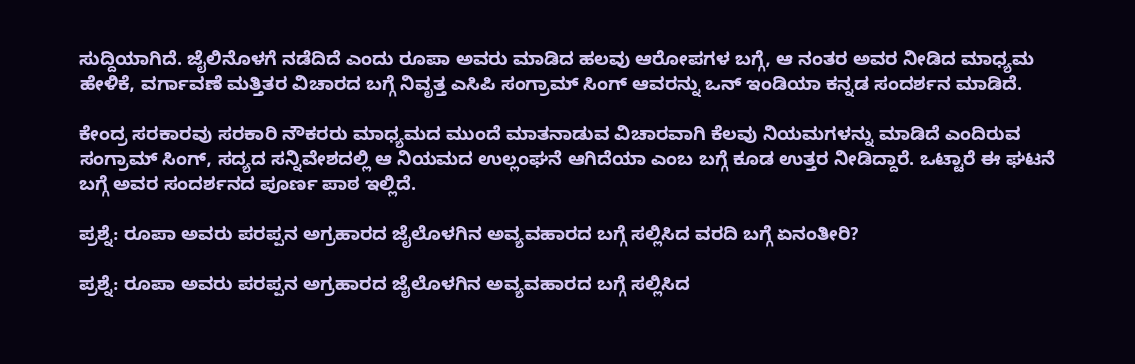ಸುದ್ದಿಯಾಗಿದೆ. ಜೈಲಿನೊಳಗೆ ನಡೆದಿದೆ ಎಂದು ರೂಪಾ ಅವರು ಮಾಡಿದ ಹಲವು ಆರೋಪಗಳ ಬಗ್ಗೆ, ಆ ನಂತರ ಅವರ ನೀಡಿದ ಮಾಧ್ಯಮ ಹೇಳಿಕೆ, ವರ್ಗಾವಣೆ ಮತ್ತಿತರ ವಿಚಾರದ ಬಗ್ಗೆ ನಿವೃತ್ತ ಎಸಿಪಿ ಸಂಗ್ರಾಮ್ ಸಿಂಗ್ ಆವರನ್ನು ಒನ್ ಇಂಡಿಯಾ ಕನ್ನಡ ಸಂದರ್ಶನ ಮಾಡಿದೆ.

ಕೇಂದ್ರ ಸರಕಾರವು ಸರಕಾರಿ ನೌಕರರು ಮಾಧ್ಯಮದ ಮುಂದೆ ಮಾತನಾಡುವ ವಿಚಾರವಾಗಿ ಕೆಲವು ನಿಯಮಗಳನ್ನು ಮಾಡಿದೆ ಎಂದಿರುವ ಸಂಗ್ರಾಮ್ ಸಿಂಗ್, ಸದ್ಯದ ಸನ್ನಿವೇಶದಲ್ಲಿ ಆ ನಿಯಮದ ಉಲ್ಲಂಘನೆ ಆಗಿದೆಯಾ ಎಂಬ ಬಗ್ಗೆ ಕೂಡ ಉತ್ತರ ನೀಡಿದ್ದಾರೆ. ಒಟ್ಟಾರೆ ಈ ಘಟನೆ ಬಗ್ಗೆ ಅವರ ಸಂದರ್ಶನದ ಪೂರ್ಣ ಪಾಠ ಇಲ್ಲಿದೆ.

ಪ್ರಶ್ನೆ: ರೂಪಾ ಅವರು ಪರಪ್ಪನ ಅಗ್ರಹಾರದ ಜೈಲೊಳಗಿನ ಅವ್ಯವಹಾರದ ಬಗ್ಗೆ ಸಲ್ಲಿಸಿದ ವರದಿ ಬಗ್ಗೆ ಏನಂತೀರಿ?

ಪ್ರಶ್ನೆ: ರೂಪಾ ಅವರು ಪರಪ್ಪನ ಅಗ್ರಹಾರದ ಜೈಲೊಳಗಿನ ಅವ್ಯವಹಾರದ ಬಗ್ಗೆ ಸಲ್ಲಿಸಿದ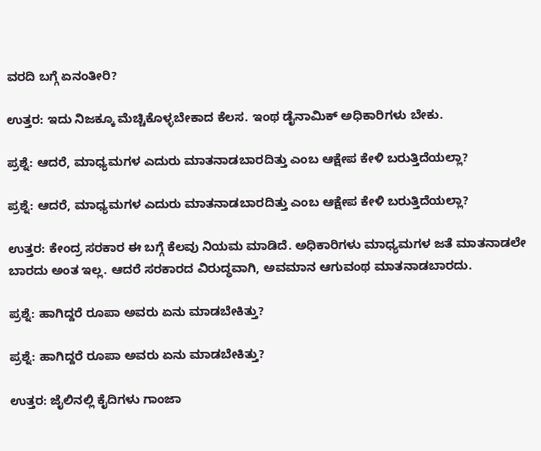ವರದಿ ಬಗ್ಗೆ ಏನಂತೀರಿ?

ಉತ್ತರ: ಇದು ನಿಜಕ್ಕೂ ಮೆಚ್ಚಿಕೊಳ್ಳಬೇಕಾದ ಕೆಲಸ. ಇಂಥ ಡೈನಾಮಿಕ್ ಅಧಿಕಾರಿಗಳು ಬೇಕು.

ಪ್ರಶ್ನೆ: ಆದರೆ, ಮಾಧ್ಯಮಗಳ ಎದುರು ಮಾತನಾಡಬಾರದಿತ್ತು ಎಂಬ ಆಕ್ಷೇಪ ಕೇಳಿ ಬರುತ್ತಿದೆಯಲ್ಲಾ?

ಪ್ರಶ್ನೆ: ಆದರೆ, ಮಾಧ್ಯಮಗಳ ಎದುರು ಮಾತನಾಡಬಾರದಿತ್ತು ಎಂಬ ಆಕ್ಷೇಪ ಕೇಳಿ ಬರುತ್ತಿದೆಯಲ್ಲಾ?

ಉತ್ತರ: ಕೇಂದ್ರ ಸರಕಾರ ಈ ಬಗ್ಗೆ ಕೆಲವು ನಿಯಮ ಮಾಡಿದೆ. ಅಧಿಕಾರಿಗಳು ಮಾಧ್ಯಮಗಳ ಜತೆ ಮಾತನಾಡಲೇ ಬಾರದು ಅಂತ ಇಲ್ಲ. ಆದರೆ ಸರಕಾರದ ವಿರುದ್ಧವಾಗಿ, ಅವಮಾನ ಆಗುವಂಥ ಮಾತನಾಡಬಾರದು.

ಪ್ರಶ್ನೆ: ಹಾಗಿದ್ದರೆ ರೂಪಾ ಅವರು ಏನು ಮಾಡಬೇಕಿತ್ತು?

ಪ್ರಶ್ನೆ: ಹಾಗಿದ್ದರೆ ರೂಪಾ ಅವರು ಏನು ಮಾಡಬೇಕಿತ್ತು?

ಉತ್ತರ: ಜೈಲಿನಲ್ಲಿ ಕೈದಿಗಳು ಗಾಂಜಾ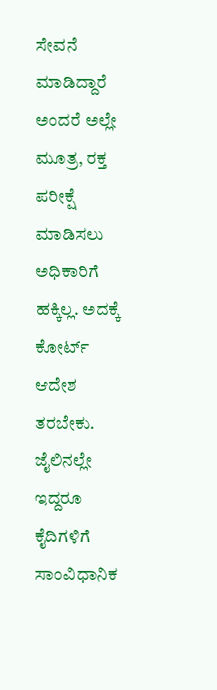ಸೇವನೆ ಮಾಡಿದ್ದಾರೆ ಅಂದರೆ ಅಲ್ಲೇ ಮೂತ್ರ, ರಕ್ತ ಪರೀಕ್ಷೆ ಮಾಡಿಸಲು ಅಧಿಕಾರಿಗೆ ಹಕ್ಕಿಲ್ಲ. ಅದಕ್ಕೆ ಕೋರ್ಟ್ ಆದೇಶ ತರಬೇಕು. ಜೈಲಿನಲ್ಲೇ ಇದ್ದರೂ ಕೈದಿಗಳಿಗೆ ಸಾಂವಿಧಾನಿಕ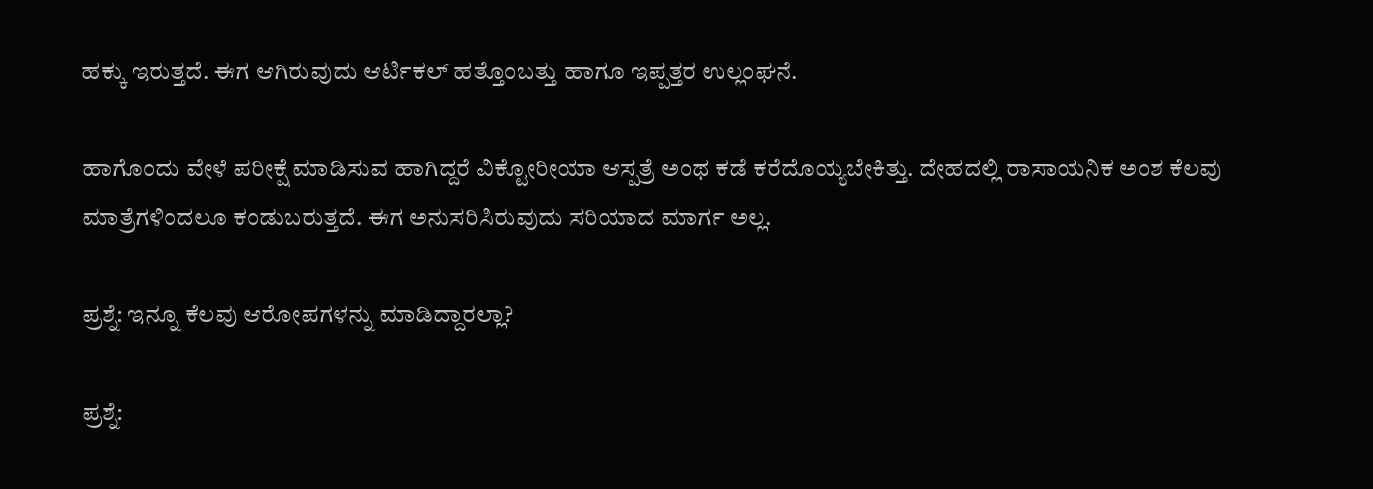ಹಕ್ಕು ಇರುತ್ತದೆ. ಈಗ ಆಗಿರುವುದು ಆರ್ಟಿಕಲ್ ಹತ್ತೊಂಬತ್ತು ಹಾಗೂ ಇಪ್ಪತ್ತರ ಉಲ್ಲಂಘನೆ.

ಹಾಗೊಂದು ವೇಳೆ ಪರೀಕ್ಷೆ ಮಾಡಿಸುವ ಹಾಗಿದ್ದರೆ ವಿಕ್ಟೋರೀಯಾ ಆಸ್ಪತ್ರೆ ಅಂಥ ಕಡೆ ಕರೆದೊಯ್ಯಬೇಕಿತ್ತು. ದೇಹದಲ್ಲಿ ರಾಸಾಯನಿಕ ಅಂಶ ಕೆಲವು ಮಾತ್ರೆಗಳಿಂದಲೂ ಕಂಡುಬರುತ್ತದೆ. ಈಗ ಅನುಸರಿಸಿರುವುದು ಸರಿಯಾದ ಮಾರ್ಗ ಅಲ್ಲ.

ಪ್ರಶ್ನೆ: ಇನ್ನೂ ಕೆಲವು ಆರೋಪಗಳನ್ನು ಮಾಡಿದ್ದಾರಲ್ಲಾ?

ಪ್ರಶ್ನೆ: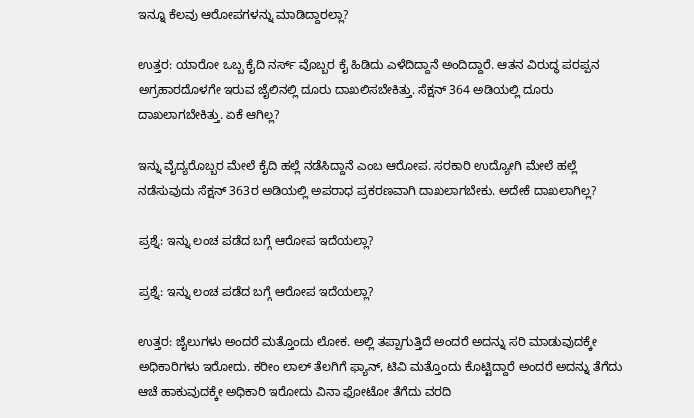ಇನ್ನೂ ಕೆಲವು ಆರೋಪಗಳನ್ನು ಮಾಡಿದ್ದಾರಲ್ಲಾ?

ಉತ್ತರ: ಯಾರೋ ಒಬ್ಬ ಕೈದಿ ನರ್ಸ್ ವೊಬ್ಬರ ಕೈ ಹಿಡಿದು ಎಳೆದಿದ್ದಾನೆ ಅಂದಿದ್ದಾರೆ. ಆತನ ವಿರುದ್ಧ ಪರಪ್ಪನ ಅಗ್ರಹಾರದೊಳಗೇ ಇರುವ ಜೈಲಿನಲ್ಲಿ ದೂರು ದಾಖಲಿಸಬೇಕಿತ್ತು. ಸೆಕ್ಷನ್ 364 ಅಡಿಯಲ್ಲಿ ದೂರು ದಾಖಲಾಗಬೇಕಿತ್ತು. ಏಕೆ ಆಗಿಲ್ಲ?

ಇನ್ನು ವೈದ್ಯರೊಬ್ಬರ ಮೇಲೆ ಕೈದಿ ಹಲ್ಲೆ ನಡೆಸಿದ್ದಾನೆ ಎಂಬ ಆರೋಪ. ಸರಕಾರಿ ಉದ್ಯೋಗಿ ಮೇಲೆ ಹಲ್ಲೆ ನಡೆಸುವುದು ಸೆಕ್ಷನ್ 363ರ ಅಡಿಯಲ್ಲಿ ಅಪರಾಧ ಪ್ರಕರಣವಾಗಿ ದಾಖಲಾಗಬೇಕು. ಅದೇಕೆ ದಾಖಲಾಗಿಲ್ಲ?

ಪ್ರಶ್ನೆ: ಇನ್ನು ಲಂಚ ಪಡೆದ ಬಗ್ಗೆ ಆರೋಪ ಇದೆಯಲ್ಲಾ?

ಪ್ರಶ್ನೆ: ಇನ್ನು ಲಂಚ ಪಡೆದ ಬಗ್ಗೆ ಆರೋಪ ಇದೆಯಲ್ಲಾ?

ಉತ್ತರ: ಜೈಲುಗಳು ಅಂದರೆ ಮತ್ತೊಂದು ಲೋಕ. ಅಲ್ಲಿ ತಪ್ಪಾಗುತ್ತಿದೆ ಅಂದರೆ ಅದನ್ನು ಸರಿ ಮಾಡುವುದಕ್ಕೇ ಅಧಿಕಾರಿಗಳು ಇರೋದು. ಕರೀಂ ಲಾಲ್ ತೆಲಗಿಗೆ ಫ್ಯಾನ್, ಟಿವಿ ಮತ್ತೊಂದು ಕೊಟ್ಟಿದ್ದಾರೆ ಅಂದರೆ ಅದನ್ನು ತೆಗೆದು ಆಚೆ ಹಾಕುವುದಕ್ಕೇ ಅಧಿಕಾರಿ ಇರೋದು ವಿನಾ ಫೋಟೋ ತೆಗೆದು ವರದಿ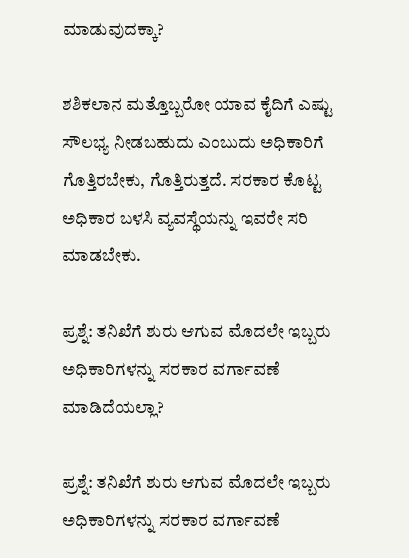ಮಾಡುವುದಕ್ಕಾ?

ಶಶಿಕಲಾನ ಮತ್ತೊಬ್ಬರೋ ಯಾವ ಕೈದಿಗೆ ಎಷ್ಟು ಸೌಲಭ್ಯ ನೀಡಬಹುದು ಎಂಬುದು ಅಧಿಕಾರಿಗೆ ಗೊತ್ತಿರಬೇಕು, ಗೊತ್ತಿರುತ್ತದೆ. ಸರಕಾರ ಕೊಟ್ಟ ಅಧಿಕಾರ ಬಳಸಿ ವ್ಯವಸ್ಥೆಯನ್ನು ಇವರೇ ಸರಿ ಮಾಡಬೇಕು.

ಪ್ರಶ್ನೆ: ತನಿಖೆಗೆ ಶುರು ಆಗುವ ಮೊದಲೇ ಇಬ್ಬರು ಅಧಿಕಾರಿಗಳನ್ನು ಸರಕಾರ ವರ್ಗಾವಣೆ ಮಾಡಿದೆಯಲ್ಲಾ?

ಪ್ರಶ್ನೆ: ತನಿಖೆಗೆ ಶುರು ಆಗುವ ಮೊದಲೇ ಇಬ್ಬರು ಅಧಿಕಾರಿಗಳನ್ನು ಸರಕಾರ ವರ್ಗಾವಣೆ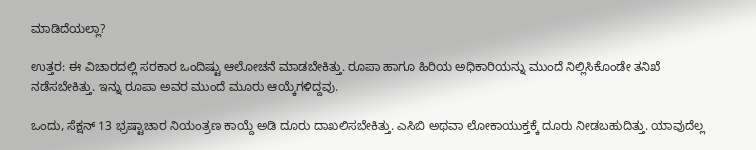ಮಾಡಿದೆಯಲ್ಲಾ?

ಉತ್ತರ: ಈ ವಿಚಾರದಲ್ಲಿ ಸರಕಾರ ಒಂದಿಷ್ಟು ಆಲೋಚನೆ ಮಾಡಬೇಕಿತ್ತು. ರೂಪಾ ಹಾಗೂ ಹಿರಿಯ ಅಧಿಕಾರಿಯನ್ನು ಮುಂದೆ ನಿಲ್ಲಿಸಿಕೊಂಡೇ ತನಿಖೆ ನಡೆಸಬೇಕಿತ್ತು. ಇನ್ನು ರೂಪಾ ಅವರ ಮುಂದೆ ಮೂರು ಆಯ್ಕೆಗಳಿದ್ದವು.

ಒಂದು, ಸೆಕ್ಷನ್ 13 ಭ್ರಷ್ಟಾಚಾರ ನಿಯಂತ್ರಣ ಕಾಯ್ದೆ ಅಡಿ ದೂರು ದಾಖಲಿಸಬೇಕಿತ್ತು. ಎಸಿಬಿ ಅಥವಾ ಲೋಕಾಯುಕ್ತಕ್ಕೆ ದೂರು ನೀಡಬಹುದಿತ್ತು. ಯಾವುದೆಲ್ಲ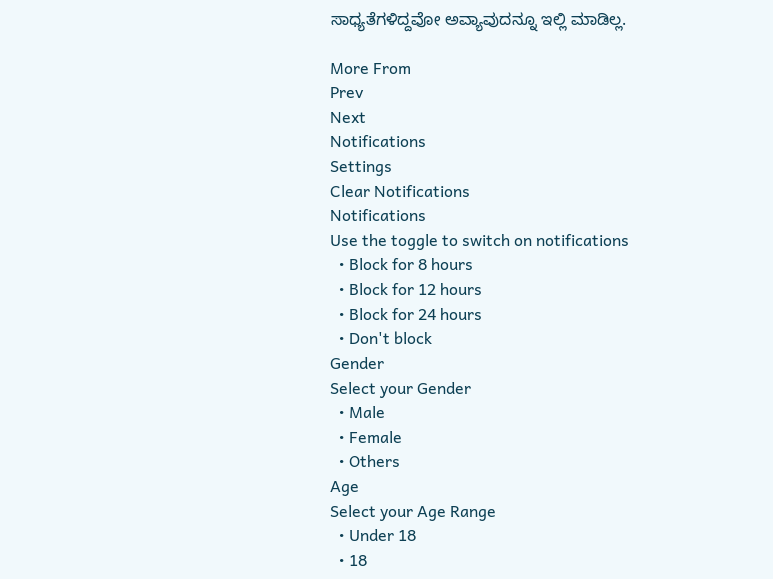ಸಾಧ್ಯತೆಗಳಿದ್ದವೋ ಅವ್ಯಾವುದನ್ನೂ ಇಲ್ಲಿ ಮಾಡಿಲ್ಲ.

More From
Prev
Next
Notifications
Settings
Clear Notifications
Notifications
Use the toggle to switch on notifications
  • Block for 8 hours
  • Block for 12 hours
  • Block for 24 hours
  • Don't block
Gender
Select your Gender
  • Male
  • Female
  • Others
Age
Select your Age Range
  • Under 18
  • 18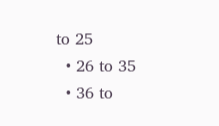to 25
  • 26 to 35
  • 36 to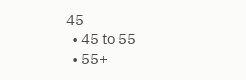45
  • 45 to 55
  • 55+